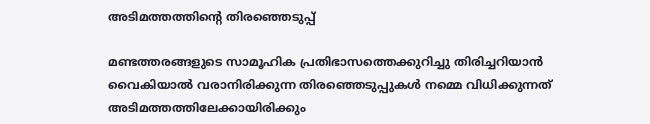അടിമത്തത്തിന്റെ തിരഞ്ഞെടുപ്പ്

മണ്ടത്തരങ്ങളുടെ സാമൂഹിക പ്രതിഭാസത്തെക്കുറിച്ചു തിരിച്ചറിയാൻ വൈകിയാൽ വരാനിരിക്കുന്ന തിരഞ്ഞെടുപ്പുകൾ നമ്മെ വിധിക്കുന്നത് അടിമത്തത്തിലേക്കായിരിക്കും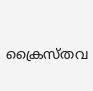ക്രൈസ്തവ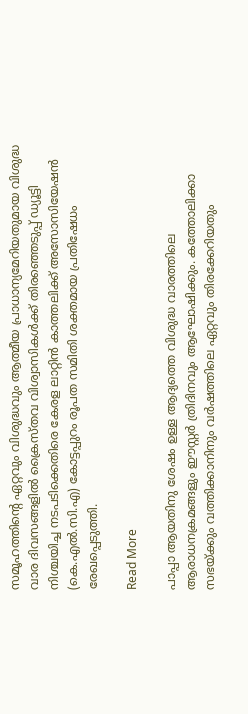സമൂഹത്തിന്റെ ഏറ്റവും വിശുദ്ധവും ആത്മീയ പ്രാധാന്യമേറിയതുമായ വിശുദ്ധ വാര ദിവസങ്ങളിൽ ക്രൈസ്തവ വിശ്വാസികൾക്ക് തിരഞ്ഞെടുപ്പ് ഡ്യൂട്ടി നിശ്ചയിച്ച നടപടിക്കെതിരെ കേരള ലാറ്റിൻ കാത്തലിക്ക് അസോസിയേഷൻ (കെ.എൽ.സി.എ) കോട്ടപ്പുറം രൂപത സമിതി ശക്തമായ പ്രതിഷേധം രേഖപ്പെടുത്തി.

Read More

പാപ്പാ ആയതിനു ശേഷം ഉള്ള ആദ്യത്തെ വിശുദ്ധ വാരത്തിലെ ആരാധനക്രമങ്ങളും ഈസ്റ്റർ ത്രിദിനവും ആഘോഷിക്കും. കത്തോലിക്കാ സഭയ്ക്കും വത്തിക്കാനിനും വർഷത്തിലെ ഏറ്റവും തിരക്കേറിയതും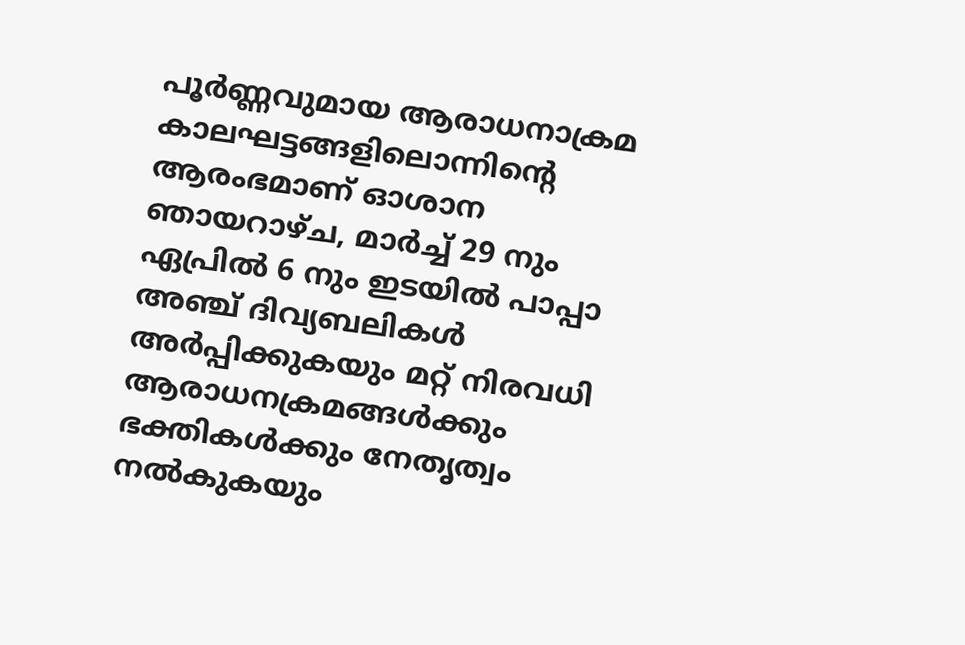പൂർണ്ണവുമായ ആരാധനാക്രമ കാലഘട്ടങ്ങളിലൊന്നിന്റെ ആരംഭമാണ് ഓശാന ഞായറാഴ്ച, മാർച്ച് 29 നും ഏപ്രിൽ 6 നും ഇടയിൽ പാപ്പാ അഞ്ച് ദിവ്യബലികൾ അർപ്പിക്കുകയും മറ്റ് നിരവധി ആരാധനക്രമങ്ങൾക്കും ഭക്തികൾക്കും നേതൃത്വം നൽകുകയും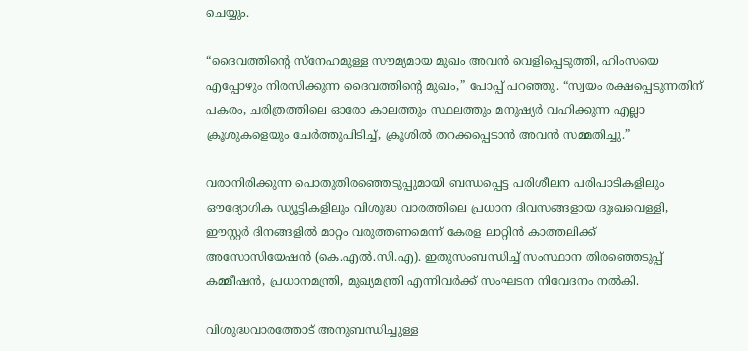ചെയ്യും.

“ദൈവത്തിന്റെ സ്നേഹമുള്ള സൗമ്യമായ മുഖം അവൻ വെളിപ്പെടുത്തി, ഹിംസയെ എപ്പോഴും നിരസിക്കുന്ന ദൈവത്തിന്റെ മുഖം,” പോപ്പ് പറഞ്ഞു. “സ്വയം രക്ഷപ്പെടുന്നതിന് പകരം, ചരിത്രത്തിലെ ഓരോ കാലത്തും സ്ഥലത്തും മനുഷ്യർ വഹിക്കുന്ന എല്ലാ ക്രൂശുകളെയും ചേർത്തുപിടിച്ച്, ക്രൂശിൽ തറക്കപ്പെടാൻ അവൻ സമ്മതിച്ചു.”

വരാനിരിക്കുന്ന പൊതുതിരഞ്ഞെടുപ്പുമായി ബന്ധപ്പെട്ട പരിശീലന പരിപാടികളിലും ഔദ്യോഗിക ഡ്യൂട്ടികളിലും വിശുദ്ധ വാരത്തിലെ പ്രധാന ദിവസങ്ങളായ ദുഃഖവെള്ളി, ഈസ്റ്റർ ദിനങ്ങളിൽ മാറ്റം വരുത്തണമെന്ന് കേരള ലാറ്റിൻ കാത്തലിക്ക് അസോസിയേഷൻ (കെ.എൽ.സി.എ). ഇതുസംബന്ധിച്ച് സംസ്ഥാന തിരഞ്ഞെടുപ്പ് കമ്മീഷൻ, പ്രധാനമന്ത്രി, മുഖ്യമന്ത്രി എന്നിവർക്ക് സംഘടന നിവേദനം നൽകി.

വിശുദ്ധവാരത്തോട് അനുബന്ധിച്ചുള്ള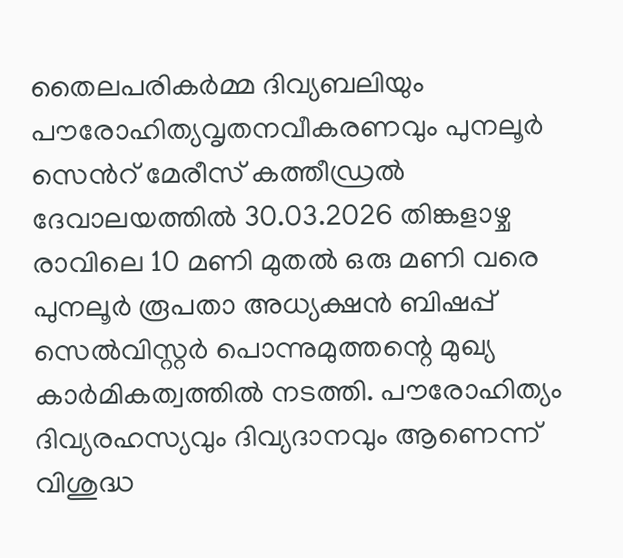തൈലപരികർമ്മ ദിവ്യബലിയും പൗരോഹിത്യവൃതനവീകരണവും പുനലൂർ സെൻറ് മേരീസ് കത്തീഡ്രൽ ദേവാലയത്തിൽ 30.03.2026 തിങ്കളാഴ്ച രാവിലെ 10 മണി മുതൽ ഒരു മണി വരെ പുനലൂർ രൂപതാ അധ്യക്ഷൻ ബിഷപ്പ് സെൽവിസ്റ്റർ പൊന്നുമുത്തന്റെ മുഖ്യ കാർമികത്വത്തിൽ നടത്തി. പൗരോഹിത്യം ദിവ്യരഹസ്യവും ദിവ്യദാനവും ആണെന്ന് വിശുദ്ധ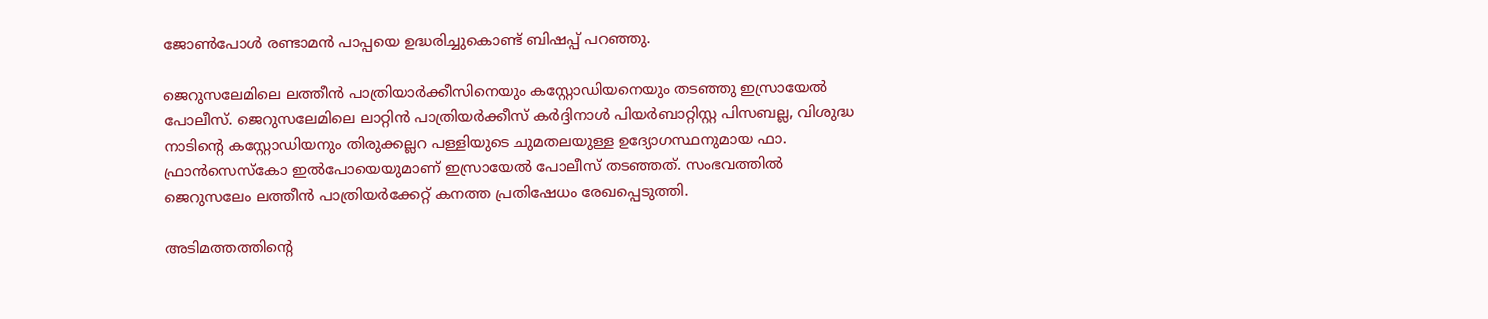ജോൺപോൾ രണ്ടാമൻ പാപ്പയെ ഉദ്ധരിച്ചുകൊണ്ട് ബിഷപ്പ് പറഞ്ഞു.

ജെറുസലേമിലെ ലത്തീൻ പാത്രിയാർക്കീസിനെയും കസ്റ്റോഡിയനെയും തടഞ്ഞു ഇസ്രായേൽ പോലീസ്. ജെറുസലേമിലെ ലാറ്റിൻ പാത്രിയർക്കീസ് കർദ്ദിനാൾ പിയർബാറ്റിസ്റ്റ പിസബല്ല, വിശുദ്ധ നാടിന്റെ കസ്റ്റോഡിയനും തിരുക്കല്ലറ പള്ളിയുടെ ചുമതലയുള്ള ഉദ്യോഗസ്ഥനുമായ ഫാ. ഫ്രാൻസെസ്കോ ഇൽപോയെയുമാണ് ഇസ്രായേൽ പോലീസ് തടഞ്ഞത്. സംഭവത്തില്‍ ജെറുസലേം ലത്തീൻ പാത്രിയർക്കേറ്റ് കനത്ത പ്രതിഷേധം രേഖപ്പെടുത്തി.

അടിമത്തത്തിന്റെ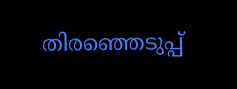തിരഞ്ഞെടുപ്പ്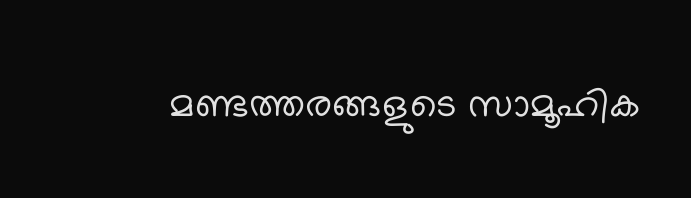മണ്ടത്തരങ്ങളുടെ സാമൂഹിക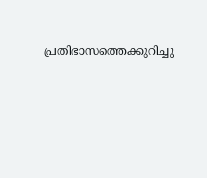പ്രതിഭാസത്തെക്കുറിച്ചു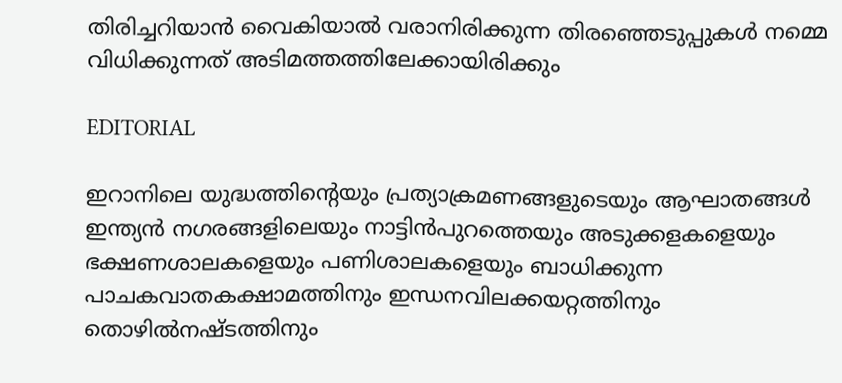തിരിച്ചറിയാൻ വൈകിയാൽ വരാനിരിക്കുന്ന തിരഞ്ഞെടുപ്പുകൾ നമ്മെ വിധിക്കുന്നത് അടിമത്തത്തിലേക്കായിരിക്കും

EDITORIAL

ഇറാനിലെ യുദ്ധത്തിന്റെയും പ്രത്യാക്രമണങ്ങളുടെയും ആഘാതങ്ങള്‍ ഇന്ത്യന്‍ നഗരങ്ങളിലെയും നാട്ടിന്‍പുറത്തെയും അടുക്കളകളെയും ഭക്ഷണശാലകളെയും പണിശാലകളെയും ബാധിക്കുന്ന പാചകവാതകക്ഷാമത്തിനും ഇന്ധനവിലക്കയറ്റത്തിനും തൊഴില്‍നഷ്ടത്തിനും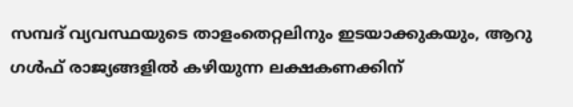സമ്പദ് വ്യവസ്ഥയുടെ താളംതെറ്റലിനും ഇടയാക്കുകയും, ആറു ഗള്‍ഫ് രാജ്യങ്ങളില്‍ കഴിയുന്ന ലക്ഷകണക്കിന്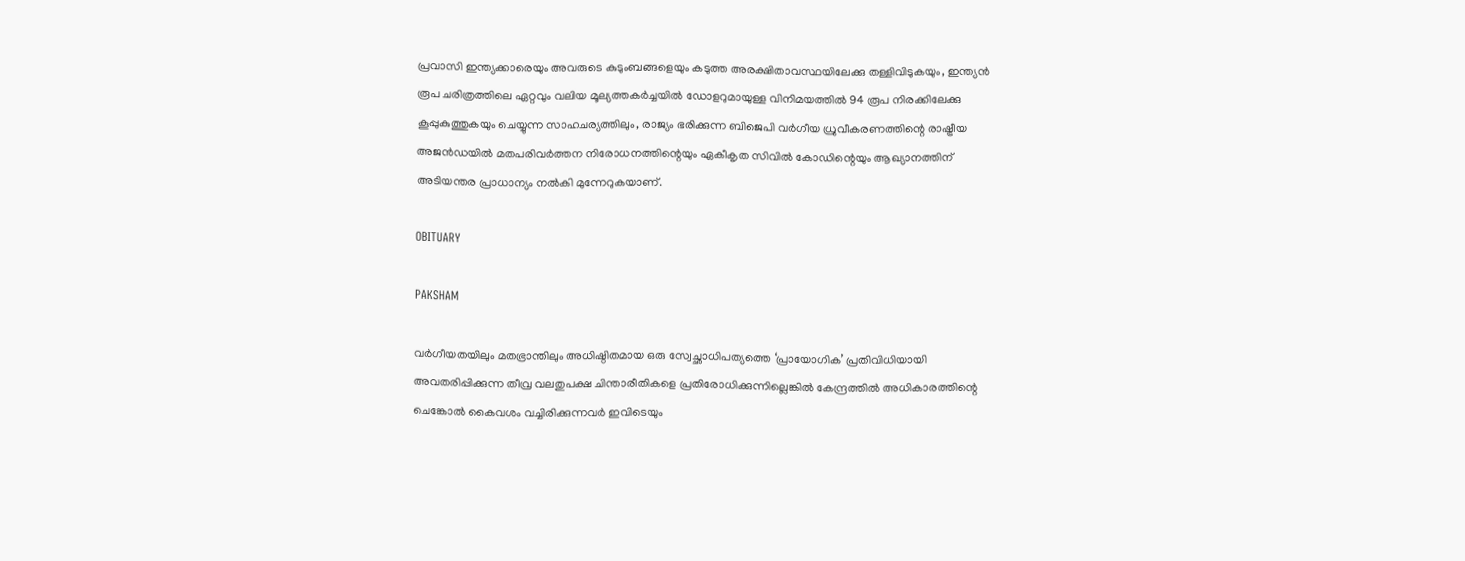പ്രവാസി ഇന്ത്യക്കാരെയും അവരുടെ കുടുംബങ്ങളെയും കടുത്ത അരക്ഷിതാവസ്ഥയിലേക്കു തള്ളിവിടുകയും, ഇന്ത്യന്‍ രൂപ ചരിത്രത്തിലെ ഏറ്റവും വലിയ മൂല്യത്തകര്‍ച്ചയില്‍ ഡോളറുമായുള്ള വിനിമയത്തില്‍ 94 രൂപ നിരക്കിലേക്കു കൂപ്പുകുത്തുകയും ചെയ്യുന്ന സാഹചര്യത്തിലും, രാജ്യം ഭരിക്കുന്ന ബിജെപി വര്‍ഗീയ ധ്രുവീകരണത്തിന്റെ രാഷ്ട്രീയ അജന്‍ഡയില്‍ മതപരിവര്‍ത്തന നിരോധനത്തിന്റെയും ഏകീകൃത സിവില്‍ കോഡിന്റെയും ആഖ്യാനത്തിന് അടിയന്തര പ്രാധാന്യം നല്‍കി മുന്നേറുകയാണ്.

OBITUARY

PAKSHAM

വര്‍ഗീയതയിലും മതഭ്രാന്തിലും അധിഷ്ഠിതമായ ഒരു സ്വേച്ഛാധിപത്യത്തെ ‘പ്രായോഗിക’ പ്രതിവിധിയായി അവതരിപ്പിക്കുന്ന തീവ്ര വലതുപക്ഷ ചിന്താരീതികളെ പ്രതിരോധിക്കുന്നില്ലെങ്കില്‍ കേന്ദ്രത്തില്‍ അധികാരത്തിന്റെ ചെങ്കോല്‍ കൈവശം വച്ചിരിക്കുന്നവര്‍ ഇവിടെയും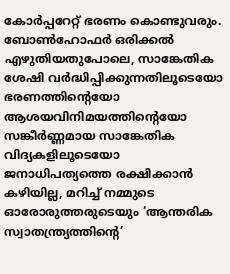കോര്‍പ്പറേറ്റ് ഭരണം കൊണ്ടുവരും. ബോണ്‍ഹോഫര്‍ ഒരിക്കല്‍ എഴുതിയതുപോലെ, സാങ്കേതിക ശേഷി വര്‍ദ്ധിപ്പിക്കുന്നതിലൂടെയോ ഭരണത്തിന്റെയോ ആശയവിനിമയത്തിന്റെയോ സങ്കീര്‍ണ്ണമായ സാങ്കേതിക വിദ്യകളിലൂടെയോ ജനാധിപത്യത്തെ രക്ഷിക്കാന്‍ കഴിയില്ല, മറിച്ച് നമ്മുടെ ഓരോരുത്തരുടെയും ‘ആന്തരിക സ്വാതന്ത്ര്യത്തിന്റെ’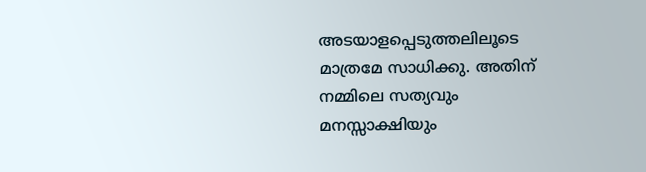അടയാളപ്പെടുത്തലിലൂടെ മാത്രമേ സാധിക്കു. അതിന് നമ്മിലെ സത്യവും മനസ്സാക്ഷിയും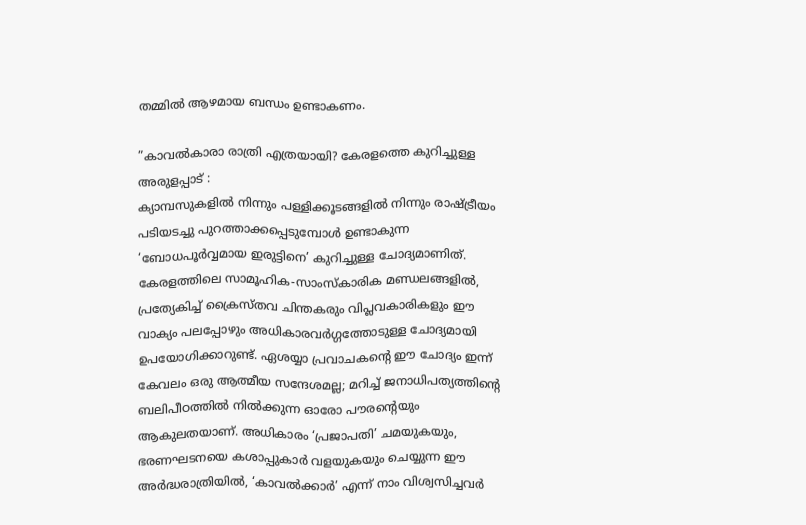തമ്മില്‍ ആഴമായ ബന്ധം ഉണ്ടാകണം.

”കാവല്‍കാരാ രാത്രി എത്രയായി? കേരളത്തെ കുറിച്ചുള്ള അരുളപ്പാട് :
ക്യാമ്പസുകളില്‍ നിന്നും പള്ളിക്കൂടങ്ങളില്‍ നിന്നും രാഷ്ട്രീയം പടിയടച്ചു പുറത്താക്കപ്പെടുമ്പോള്‍ ഉണ്ടാകുന്ന ‘ബോധപൂര്‍വ്വമായ ഇരുട്ടിനെ’ കുറിച്ചുള്ള ചോദ്യമാണിത്. കേരളത്തിലെ സാമൂഹിക-സാംസ്‌കാരിക മണ്ഡലങ്ങളില്‍, പ്രത്യേകിച്ച് ക്രൈസ്തവ ചിന്തകരും വിപ്ലവകാരികളും ഈ വാക്യം പലപ്പോഴും അധികാരവര്‍ഗ്ഗത്തോടുള്ള ചോദ്യമായി ഉപയോഗിക്കാറുണ്ട്. ഏശയ്യാ പ്രവാചകന്റെ ഈ ചോദ്യം ഇന്ന് കേവലം ഒരു ആത്മീയ സന്ദേശമല്ല; മറിച്ച് ജനാധിപത്യത്തിന്റെ ബലിപീഠത്തില്‍ നില്‍ക്കുന്ന ഓരോ പൗരന്റെയും ആകുലതയാണ്. അധികാരം ‘പ്രജാപതി’ ചമയുകയും, ഭരണഘടനയെ കശാപ്പുകാര്‍ വളയുകയും ചെയ്യുന്ന ഈ അര്‍ദ്ധരാത്രിയില്‍, ‘കാവല്‍ക്കാര്‍’ എന്ന് നാം വിശ്വസിച്ചവര്‍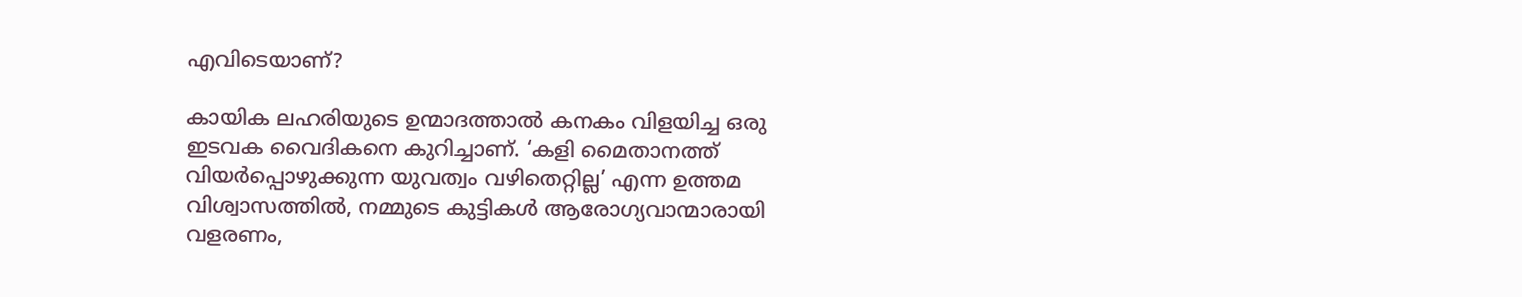എവിടെയാണ്?

കായിക ലഹരിയുടെ ഉന്മാദത്താല്‍ കനകം വിളയിച്ച ഒരു ഇടവക വൈദികനെ കുറിച്ചാണ്. ‘കളി മൈതാനത്ത് വിയര്‍പ്പൊഴുക്കുന്ന യുവത്വം വഴിതെറ്റില്ല’ എന്ന ഉത്തമ വിശ്വാസത്തില്‍, നമ്മുടെ കുട്ടികള്‍ ആരോഗ്യവാന്മാരായി വളരണം,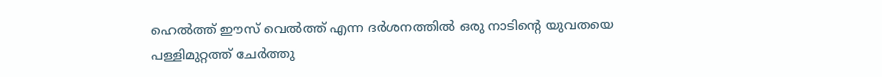ഹെല്‍ത്ത് ഈസ് വെല്‍ത്ത് എന്ന ദര്‍ശനത്തില്‍ ഒരു നാടിന്റെ യുവതയെ പള്ളിമുറ്റത്ത് ചേര്‍ത്തു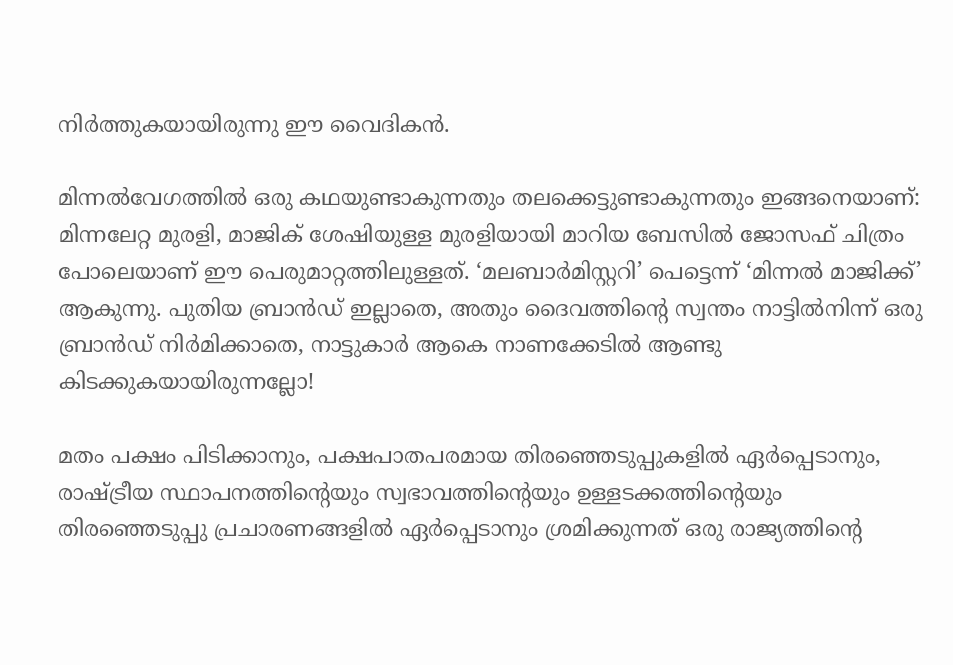നിര്‍ത്തുകയായിരുന്നു ഈ വൈദികന്‍.

മിന്നല്‍വേഗത്തില്‍ ഒരു കഥയുണ്ടാകുന്നതും തലക്കെട്ടുണ്ടാകുന്നതും ഇങ്ങനെയാണ്: മിന്നലേറ്റ മുരളി, മാജിക് ശേഷിയുള്ള മുരളിയായി മാറിയ ബേസില്‍ ജോസഫ് ചിത്രം പോലെയാണ് ഈ പെരുമാറ്റത്തിലുള്ളത്. ‘മലബാര്‍മിസ്റ്ററി’ പെട്ടെന്ന് ‘മിന്നല്‍ മാജിക്ക്’ ആകുന്നു. പുതിയ ബ്രാന്‍ഡ് ഇല്ലാതെ, അതും ദൈവത്തിന്റെ സ്വന്തം നാട്ടില്‍നിന്ന് ഒരു ബ്രാന്‍ഡ് നിര്‍മിക്കാതെ, നാട്ടുകാര്‍ ആകെ നാണക്കേടില്‍ ആണ്ടു കിടക്കുകയായിരുന്നല്ലോ!

മതം പക്ഷം പിടിക്കാനും, പക്ഷപാതപരമായ തിരഞ്ഞെടുപ്പുകളില്‍ ഏര്‍പ്പെടാനും, രാഷ്ട്രീയ സ്ഥാപനത്തിന്റെയും സ്വഭാവത്തിന്റെയും ഉള്ളടക്കത്തിന്റെയും തിരഞ്ഞെടുപ്പു പ്രചാരണങ്ങളില്‍ ഏര്‍പ്പെടാനും ശ്രമിക്കുന്നത് ഒരു രാജ്യത്തിന്റെ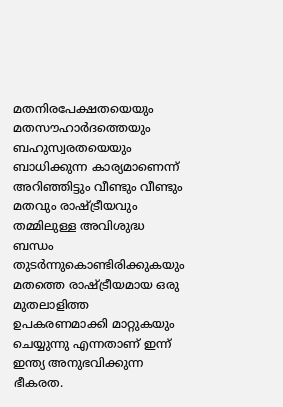മതനിരപേക്ഷതയെയും മതസൗഹാര്‍ദത്തെയും ബഹുസ്വരതയെയും ബാധിക്കുന്ന കാര്യമാണെന്ന് അറിഞ്ഞിട്ടും വീണ്ടും വീണ്ടും മതവും രാഷ്ട്രീയവും തമ്മിലുള്ള അവിശുദ്ധ ബന്ധം തുടര്‍ന്നുകൊണ്ടിരിക്കുകയും മതത്തെ രാഷ്ട്രീയമായ ഒരു മുതലാളിത്ത ഉപകരണമാക്കി മാറ്റുകയും ചെയ്യുന്നു എന്നതാണ് ഇന്ന് ഇന്ത്യ അനുഭവിക്കുന്ന ഭീകരത.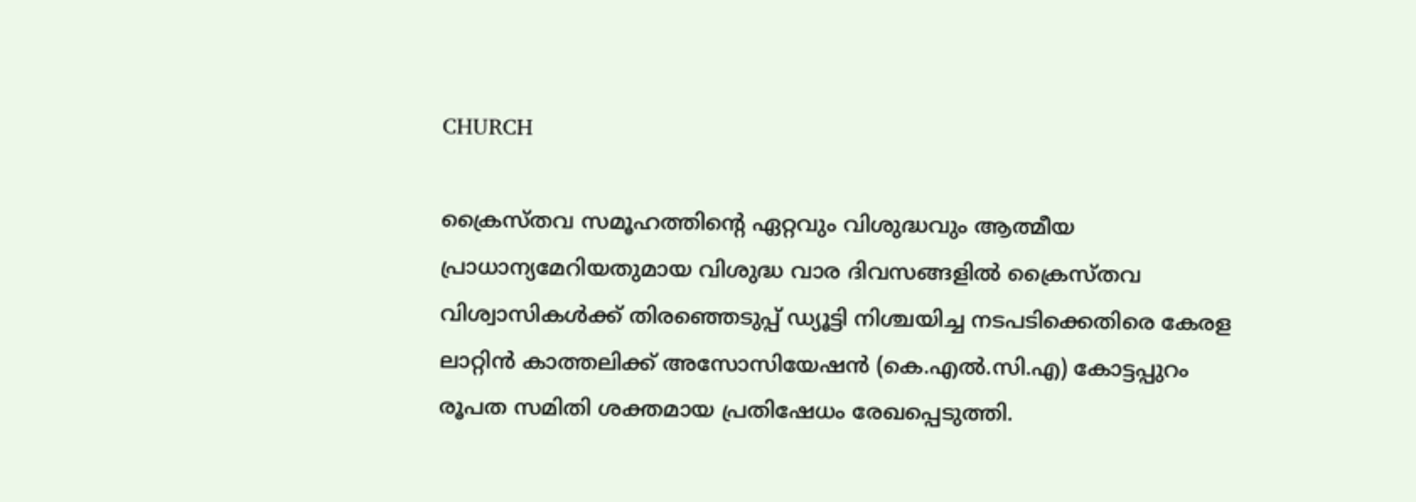CHURCH

ക്രൈസ്തവ സമൂഹത്തിന്റെ ഏറ്റവും വിശുദ്ധവും ആത്മീയ പ്രാധാന്യമേറിയതുമായ വിശുദ്ധ വാര ദിവസങ്ങളിൽ ക്രൈസ്തവ വിശ്വാസികൾക്ക് തിരഞ്ഞെടുപ്പ് ഡ്യൂട്ടി നിശ്ചയിച്ച നടപടിക്കെതിരെ കേരള ലാറ്റിൻ കാത്തലിക്ക് അസോസിയേഷൻ (കെ.എൽ.സി.എ) കോട്ടപ്പുറം രൂപത സമിതി ശക്തമായ പ്രതിഷേധം രേഖപ്പെടുത്തി.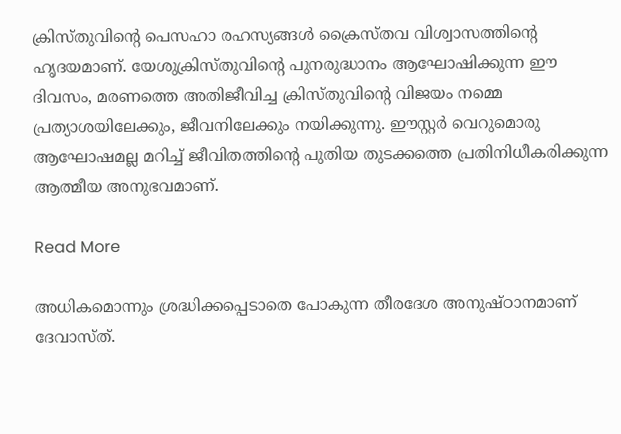ക്രിസ്തുവിന്റെ പെസഹാ രഹസ്യങ്ങൾ ക്രൈസ്തവ വിശ്വാസത്തിന്റെ ഹൃദയമാണ്. യേശുക്രിസ്തുവിന്റെ പുനരുദ്ധാനം ആഘോഷിക്കുന്ന ഈ ദിവസം, മരണത്തെ അതിജീവിച്ച ക്രിസ്തുവിന്റെ വിജയം നമ്മെ പ്രത്യാശയിലേക്കും, ജീവനിലേക്കും നയിക്കുന്നു. ഈസ്റ്റർ വെറുമൊരു ആഘോഷമല്ല മറിച്ച് ജീവിതത്തിന്റെ പുതിയ തുടക്കത്തെ പ്രതിനിധീകരിക്കുന്ന ആത്മീയ അനുഭവമാണ്.

Read More

അധികമൊന്നും ശ്രദ്ധിക്കപ്പെടാതെ പോകുന്ന തീരദേശ അനുഷ്ഠാനമാണ് ദേവാസ്ത്.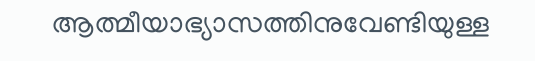ആത്മീയാഭ്യാസത്തിനുവേണ്ടിയുള്ള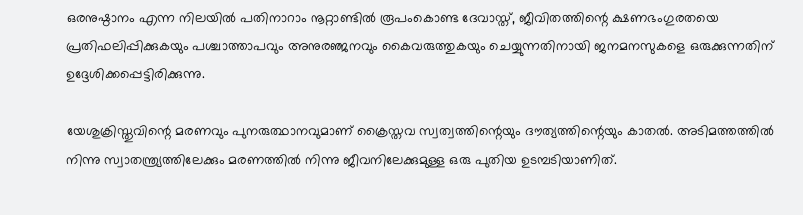ഒരനുഷ്ഠാനം എന്ന നിലയില്‍ പതിനാറാം നൂറ്റാണ്ടില്‍ രൂപംകൊണ്ട ദേവാസ്ത്, ജീവിതത്തിന്റെ ക്ഷണഭംഗുരതയെ പ്രതിഫലിപ്പിക്കുകയും പശ്ചാത്താപവും അനുരഞ്ജനവും കൈവരുത്തുകയും ചെയ്യുന്നതിനായി ജനമനസുകളെ ഒരുക്കുന്നതിന് ഉദ്ദേശിക്കപ്പെട്ടിരിക്കുന്നു.

യേശുക്രിസ്തുവിന്റെ മരണവും പുനരുത്ഥാനവുമാണ് ക്രൈസ്തവ സ്വത്വത്തിന്റെയും ദൗത്യത്തിന്റെയും കാതല്‍. അടിമത്തത്തില്‍ നിന്നു സ്വാതന്ത്ര്യത്തിലേക്കും മരണത്തില്‍ നിന്നു ജീവനിലേക്കുമുള്ള ഒരു പുതിയ ഉടമ്പടിയാണിത്.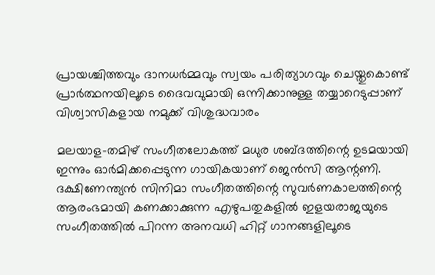പ്രായശ്ചിത്തവും ദാനധര്‍മ്മവും സ്വയം പരിത്യാഗവും ചെയ്തുകൊണ്ട് പ്രാര്‍ത്ഥനയിലൂടെ ദൈവവുമായി ഒന്നിക്കാനുള്ള തയ്യാറെടുപ്പാണ് വിശ്വാസികളായ നമുക്ക് വിശുദ്ധവാരം

മലയാള-തമിഴ് സംഗീതലോകത്ത് മധുര ശബ്ദത്തിന്റെ ഉടമയായി ഇന്നും ഓര്‍മിക്കപ്പെടുന്ന ഗായികയാണ് ജെന്‍സി ആന്റണി. ദക്ഷിണേന്ത്യന്‍ സിനിമാ സംഗീതത്തിന്റെ സുവര്‍ണകാലത്തിന്റെ ആരംഭമായി കണക്കാക്കുന്ന എഴുപതുകളില്‍ ഇളയരാജയുടെ സംഗീതത്തില്‍ പിറന്ന അനവധി ഹിറ്റ് ഗാനങ്ങളിലൂടെ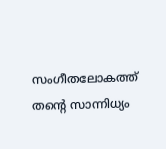സംഗീതലോകത്ത് തന്റെ സാന്നിധ്യം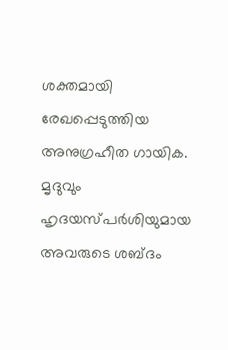ശക്തമായി രേഖപ്പെടുത്തിയ അനുഗ്രഹീത ഗായിക. മൃദുവും ഹൃദയസ്പര്‍ശിയുമായ അവരുടെ ശബ്ദം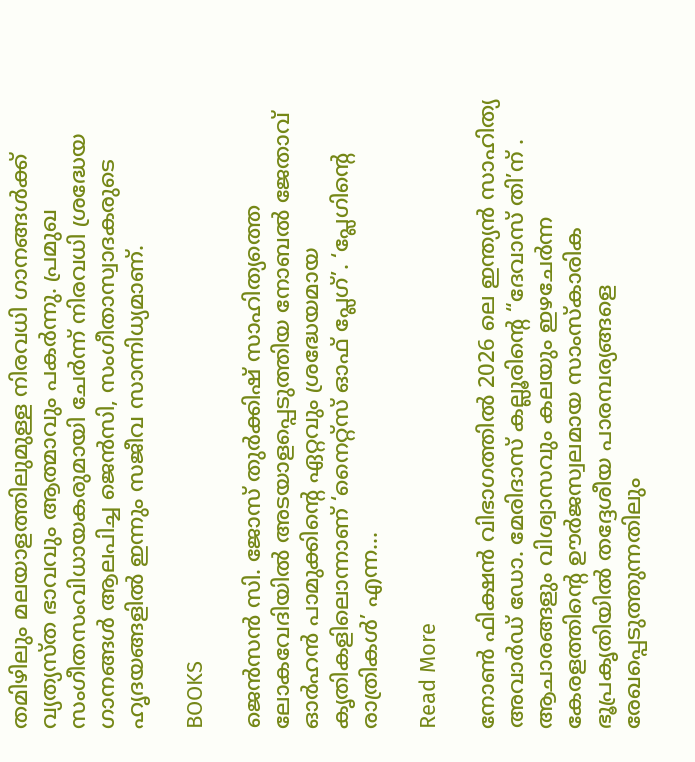തമിഴിലും മലയാളത്തിലുമുള്ള നിരവധി ഗാനങ്ങള്‍ക്ക് വ്യത്യസ്ത ഭാവവും ആത്മാവും പകര്‍ന്നു. പ്രമുഖ സംഗീതസംവിധായകരുമായി ചേര്‍ന്ന് നിരവധി ശ്രദ്ധേയ ഗാനങ്ങള്‍ ആലപിച്ച ജെന്‍സി, സംഗീതാസ്വാദകരുടെ ഹൃദയങ്ങളില്‍ ഇന്നും സജീവ സാന്നിധ്യമാണ്.

BOOKS

ജെന്‍സന്‍ സി. ജോസ് തുര്‍ക്കിഷ് സാഹിത്യത്തെ ലോകവേദിയില്‍ അടയാളപ്പെടുത്തിയ നോബല്‍ ജേതാവ് ഓര്‍ഹന്‍ പാമുക്കിന്റെ ഏറ്റവും ശ്രദ്ധേയമായ കൃതികളിലൊന്നാണ് ‘നൈറ്റ്സ് ഓഫ് പ്ലേഗ്’. ‘പ്ലേഗിന്റെ രാത്രികള്‍’ എന്ന…

Read More

നോൺ ഫിക്ഷൻ വിഭാഗത്തിൽ 2026 ലെ ഇന്ത്യൻ സാഹിത്യ അവാർഡ് ഡോ. മേരിദാസ് കല്ലൂരിന്റെ “ദേവാസ് തി’ന് . ആചാരങ്ങളും വിശ്വാസവും കലയും ഇഴചേർന്ന കേരളത്തിന്റെ ഊർജസ്വലമായ സാംസ്കാരിക ഭൂപ്രകൃതിയിൽ തദ്ദേശീയ പാരമ്പര്യങ്ങളെ രേഖപ്പെടുത്തുന്നതിലും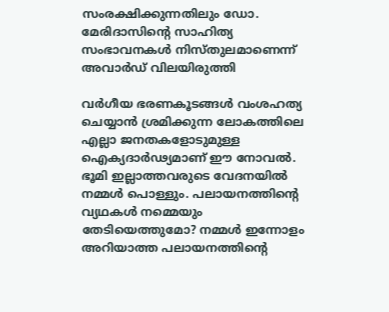സംരക്ഷിക്കുന്നതിലും ഡോ. മേരിദാസിന്റെ സാഹിത്യ സംഭാവനകൾ നിസ്തുലമാണെന്ന് അവാർഡ് വിലയിരുത്തി

വര്‍ഗീയ ഭരണകൂടങ്ങള്‍ വംശഹത്യ ചെയ്യാന്‍ ശ്രമിക്കുന്ന ലോകത്തിലെ എല്ലാ ജനതകളോടുമുള്ള ഐക്യദാര്‍ഢ്യമാണ് ഈ നോവല്‍. ഭൂമി ഇല്ലാത്തവരുടെ വേദനയില്‍ നമ്മള്‍ പൊള്ളും. പലായനത്തിന്റെ വ്യഥകള്‍ നമ്മെയും തേടിയെത്തുമോ? നമ്മള്‍ ഇന്നോളം അറിയാത്ത പലായനത്തിന്റെ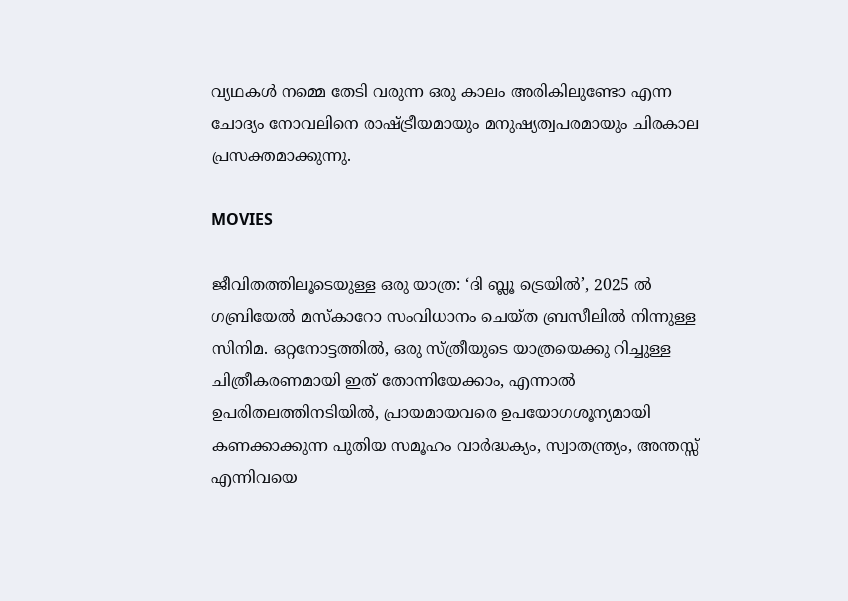വ്യഥകള്‍ നമ്മെ തേടി വരുന്ന ഒരു കാലം അരികിലുണ്ടോ എന്ന ചോദ്യം നോവലിനെ രാഷ്ട്രീയമായും മനുഷ്യത്വപരമായും ചിരകാല പ്രസക്തമാക്കുന്നു.

MOVIES

ജീവിതത്തിലൂടെയുള്ള ഒരു യാത്ര: ‘ദി ബ്ലൂ ട്രെയില്‍’, 2025 ല്‍ ഗബ്രിയേല്‍ മസ്‌കാറോ സംവിധാനം ചെയ്ത ബ്രസീലില്‍ നിന്നുള്ള സിനിമ. ഒറ്റനോട്ടത്തില്‍, ഒരു സ്ത്രീയുടെ യാത്രയെക്കു റിച്ചുള്ള ചിത്രീകരണമായി ഇത് തോന്നിയേക്കാം, എന്നാല്‍ ഉപരിതലത്തിനടിയില്‍, പ്രായമായവരെ ഉപയോഗശൂന്യമായി കണക്കാക്കുന്ന പുതിയ സമൂഹം വാര്‍ദ്ധക്യം, സ്വാതന്ത്ര്യം, അന്തസ്സ് എന്നിവയെ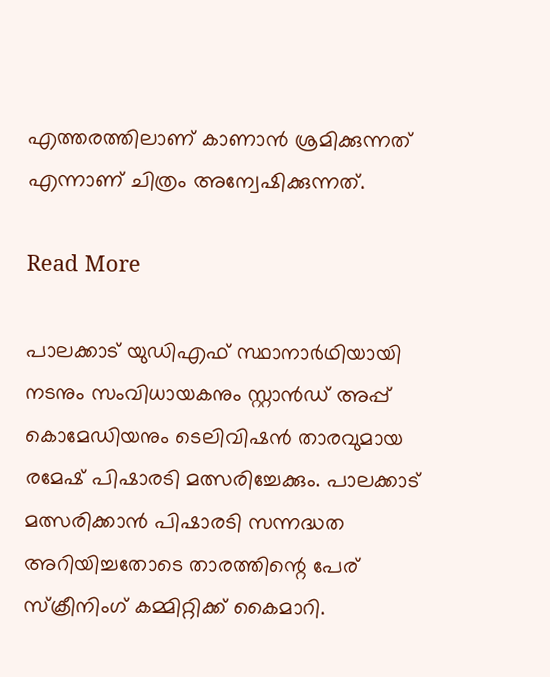എത്തരത്തിലാണ് കാണാന്‍ ശ്രമിക്കുന്നത് എന്നാണ് ചിത്രം അന്വേഷിക്കുന്നത്.

Read More

പാലക്കാട് യുഡിഎഫ് സ്ഥാനാർഥിയായി നടനും സംവിധായകനും സ്റ്റാൻഡ് അപ്പ് കൊമേഡിയനും ടെലിവിഷൻ താരവുമായ രമേഷ് പിഷാരടി മത്സരിച്ചേക്കും. പാലക്കാട് മത്സരിക്കാൻ പിഷാരടി സന്നദ്ധത അറിയിച്ചതോടെ താരത്തിന്റെ പേര് സ്‌ക്രീനിംഗ് കമ്മിറ്റിക്ക് കൈമാറി.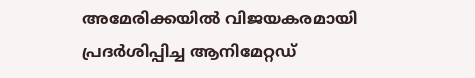അമേരിക്കയിൽ വിജയകരമായി പ്രദർശിപ്പിച്ച ആനിമേറ്റഡ്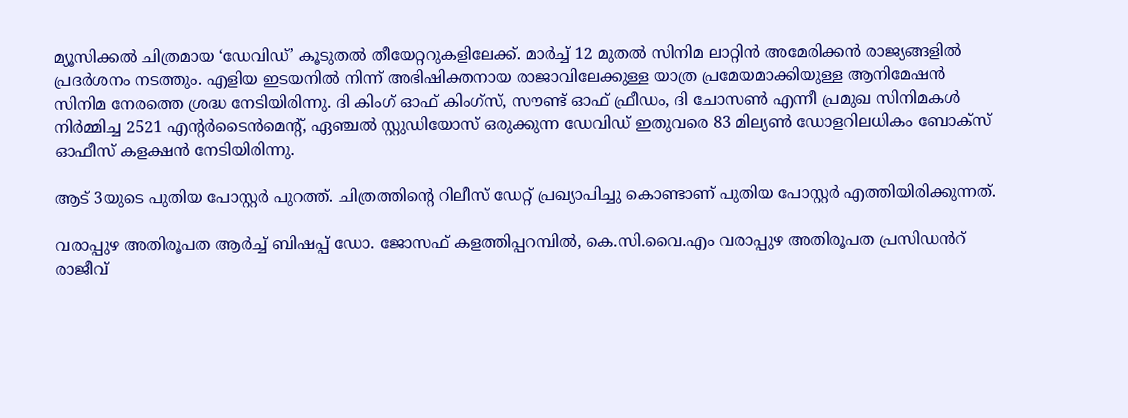മ്യൂസിക്കൽ ചിത്രമായ ‘ഡേവിഡ്’ കൂടുതൽ തീയേറ്ററുകളിലേക്ക്. മാർച്ച് 12 മുതൽ സിനിമ ലാറ്റിൻ അമേരിക്കൻ രാജ്യങ്ങളിൽ പ്രദർശനം നടത്തും. എളിയ ഇടയനിൽ നിന്ന് അഭിഷിക്തനായ രാജാവിലേക്കുള്ള യാത്ര പ്രമേയമാക്കിയുള്ള ആനിമേഷൻ സിനിമ നേരത്തെ ശ്രദ്ധ നേടിയിരിന്നു. ദി കിംഗ് ഓഫ് കിംഗ്സ്, സൗണ്ട് ഓഫ് ഫ്രീഡം, ദി ചോസൺ എന്നീ പ്രമുഖ സിനിമകൾ നിർമ്മിച്ച 2521 എന്റർടൈൻമെന്റ്, ഏഞ്ചൽ സ്റ്റുഡിയോസ് ഒരുക്കുന്ന ഡേവിഡ് ഇതുവരെ 83 മില്യൺ ഡോളറിലധികം ബോക്സ് ഓഫീസ് കളക്ഷൻ നേടിയിരിന്നു.

ആട് 3യുടെ പുതിയ പോസ്റ്റർ പുറത്ത്. ചിത്രത്തിന്റെ റിലീസ് ഡേറ്റ് പ്രഖ്യാപിച്ചു കൊണ്ടാണ് പുതിയ പോസ്റ്റർ എത്തിയിരിക്കുന്നത്.

വരാപ്പുഴ അതിരൂപത ആർച്ച് ബിഷപ്പ് ഡോ. ജോസഫ് കളത്തിപ്പറമ്പിൽ, കെ.സി.വൈ.എം വരാപ്പുഴ അതിരൂപത പ്രസിഡൻറ് രാജീവ്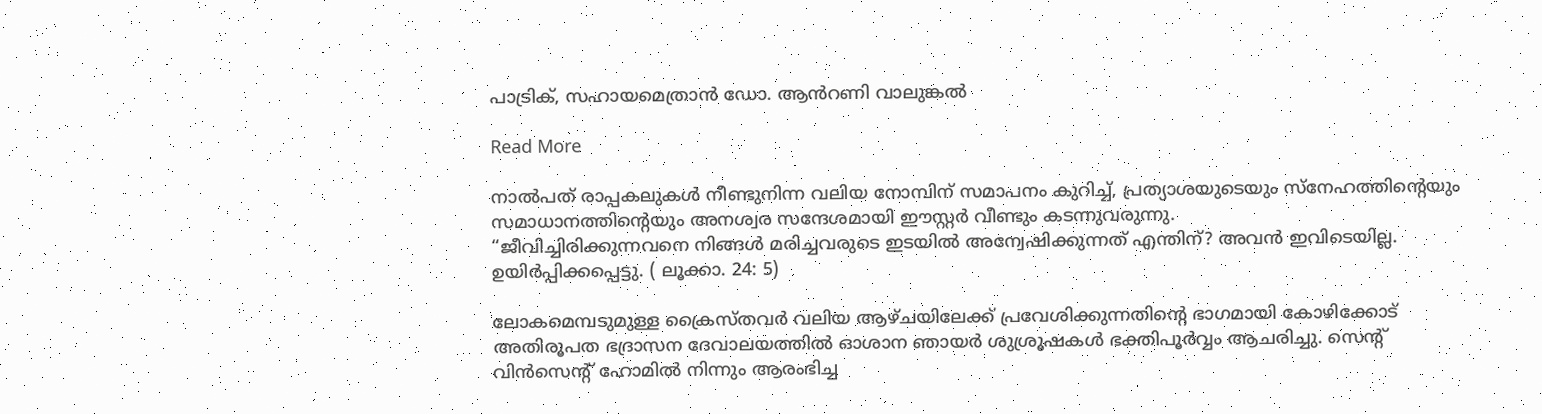പാട്രിക്, സഹായമെത്രാൻ ഡോ. ആൻറണി വാലുങ്കൽ

Read More

നാൽപത് രാപ്പകലുകൾ നീണ്ടുനിന്ന വലിയ നോമ്പിന് സമാപനം കുറിച്ച്, പ്രത്യാശയുടെയും സ്നേഹത്തിന്റെയും സമാധാനത്തിന്റെയും അനശ്വര സന്ദേശമായി ഈസ്റ്റർ വീണ്ടും കടന്നുവരുന്നു.
“ജീവിച്ചിരിക്കുന്നവനെ നിങ്ങൾ മരിച്ചവരുടെ ഇടയിൽ അന്വേഷിക്കുന്നത് എന്തിന്? അവൻ ഇവിടെയില്ല. ഉയിർപ്പിക്കപ്പെട്ടു. ( ലൂക്കാ. 24: 5)

ലോകമെമ്പടുമുള്ള ക്രൈസ്തവർ വലിയ ആഴ്ചയിലേക്ക് പ്രവേശിക്കുന്നതിന്റെ ഭാഗമായി കോഴിക്കോട് അതിരൂപത ഭദ്രാസന ദേവാലയത്തിൽ ഓശാന ഞായർ ശുശ്രൂഷകൾ ഭക്തിപൂർവ്വം ആചരിച്ചു. സെന്റ് വിൻസെന്റ് ഹോമിൽ നിന്നും ആരംഭിച്ച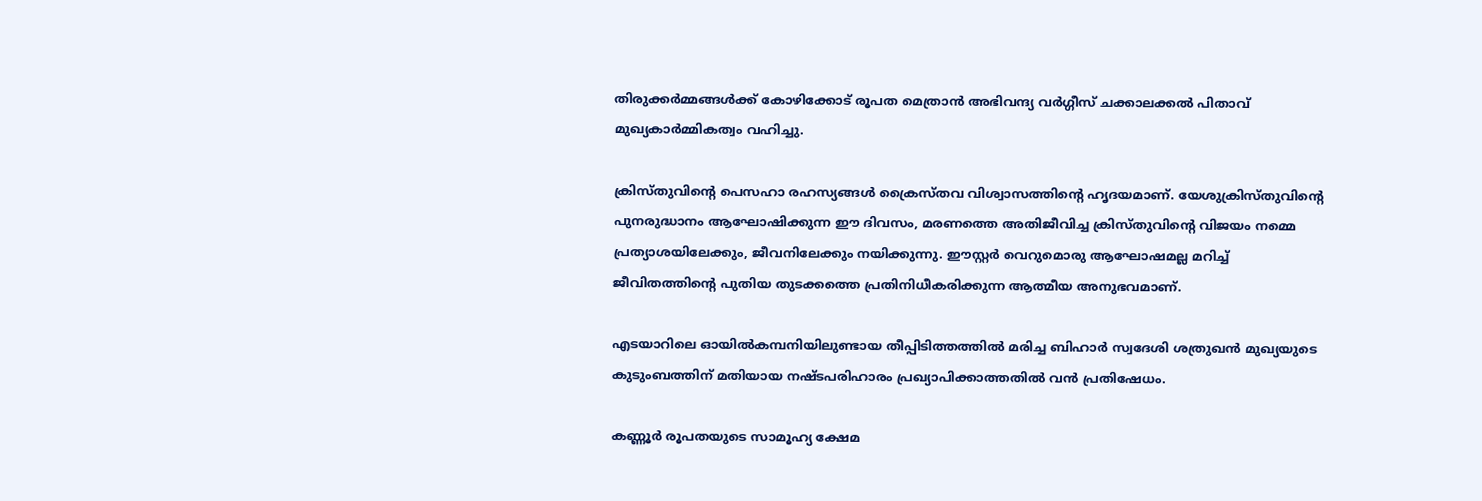തിരുക്കർമ്മങ്ങൾക്ക് കോഴിക്കോട് രൂപത മെത്രാൻ അഭിവന്ദ്യ വർഗ്ഗീസ് ചക്കാലക്കൽ പിതാവ് മുഖ്യകാർമ്മികത്വം വഹിച്ചു.

ക്രിസ്തുവിന്റെ പെസഹാ രഹസ്യങ്ങൾ ക്രൈസ്തവ വിശ്വാസത്തിന്റെ ഹൃദയമാണ്. യേശുക്രിസ്തുവിന്റെ പുനരുദ്ധാനം ആഘോഷിക്കുന്ന ഈ ദിവസം, മരണത്തെ അതിജീവിച്ച ക്രിസ്തുവിന്റെ വിജയം നമ്മെ പ്രത്യാശയിലേക്കും, ജീവനിലേക്കും നയിക്കുന്നു. ഈസ്റ്റർ വെറുമൊരു ആഘോഷമല്ല മറിച്ച് ജീവിതത്തിന്റെ പുതിയ തുടക്കത്തെ പ്രതിനിധീകരിക്കുന്ന ആത്മീയ അനുഭവമാണ്.

എടയാറിലെ ഓയിൽകമ്പനിയിലുണ്ടായ തീപ്പിടിത്തത്തിൽ മരിച്ച ബിഹാർ സ്വദേശി ശത്രുഖൻ മുഖ്യയുടെ കുടുംബത്തിന് മതിയായ നഷ്ടപരിഹാരം പ്രഖ്യാപിക്കാത്തതിൽ വൻ പ്രതിഷേധം.

കണ്ണൂർ രൂപതയുടെ സാമൂഹ്യ ക്ഷേമ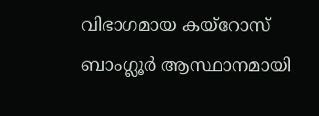വിഭാഗമായ കയ്റോസ് ബാംഗ്ലൂർ ആസ്ഥാനമായി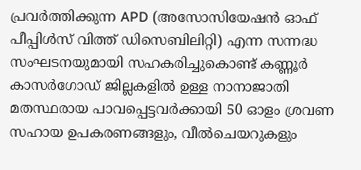പ്രവർത്തിക്കുന്ന APD (അസോസിയേഷൻ ഓഫ് പീപ്പിൾസ്‌ വിത്ത് ഡിസെബിലിറ്റി) എന്ന സന്നദ്ധ സംഘടനയുമായി സഹകരിച്ചുകൊണ്ട് കണ്ണൂർ കാസർഗോഡ് ജില്ലകളിൽ ഉള്ള നാനാജാതി മതസ്ഥരായ പാവപ്പെട്ടവർക്കായി 50 ഓളം ശ്രവണ സഹായ ഉപകരണങ്ങളും, വീൽചെയറുകളും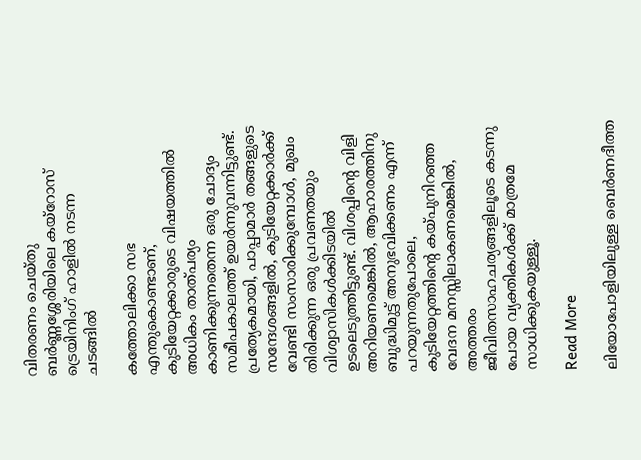വിതരണം ചെയ്തു ബർണ്ണശ്ശേരിയിലെ കയ്റോസ് ട്രെയിനിംഗ് ഹാളിൽ നടന്ന ചടങ്ങിൽ

കത്തോലിക്കാ സഭ എന്തുകൊണ്ടാണ്, കുടിയേറ്റക്കാരുടെ വിഷയത്തിൽ അധികം താത്പര്യം കാണിക്കുന്നതെന്ന ഒരു ചോദ്യം സമീപകാലത്ത് ഉയർന്നുവന്നിട്ടുണ്ട്. പ്രത്യേകമായി, പാപ്പാമാർ തങ്ങളുടെ സന്ദേശങ്ങളിൽ, കുടിയേറ്റക്കാർക്ക് വേണ്ടി സംസാരിക്കുമ്പോൾ, മുഖം തിരിക്കുന്ന ഒരു പ്രവണതയും വിശ്വാസികൾക്കിടയിൽ ഉടലെടുത്തിട്ടുണ്ട്. വിശപ്പിന്റെ വിളി അറിയണമെങ്കിൽ, ആഹാരത്തിനു ബുദ്ധിമുട്ട് അനുഭവിക്കണം എന്ന് പറയുന്നതുപോലെ, കുടിയേറ്റത്തിന്റെ കയ്പുനിറഞ്ഞ വേദന മനസ്സിലാകണമെങ്കിൽ, അത്തരം ജീവിതസാഹചര്യങ്ങളിലൂടെ കടന്നു പോയ വ്യക്തികൾക്ക് മാത്രമേ സാധിക്കുകയുള്ളൂ.

Read More

ലിയോപോളിയിലുള്ള ബെർണദീത്ത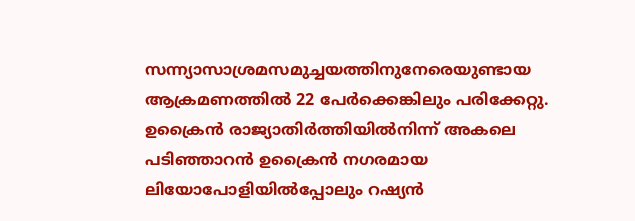സന്ന്യാസാശ്രമസമുച്ചയത്തിനുനേരെയുണ്ടായ ആക്രമണത്തിൽ 22 പേർക്കെങ്കിലും പരിക്കേറ്റു. ഉക്രൈൻ രാജ്യാതിർത്തിയിൽനിന്ന് അകലെ പടിഞ്ഞാറൻ ഉക്രൈൻ നഗരമായ ലിയോപോളിയിൽപ്പോലും റഷ്യൻ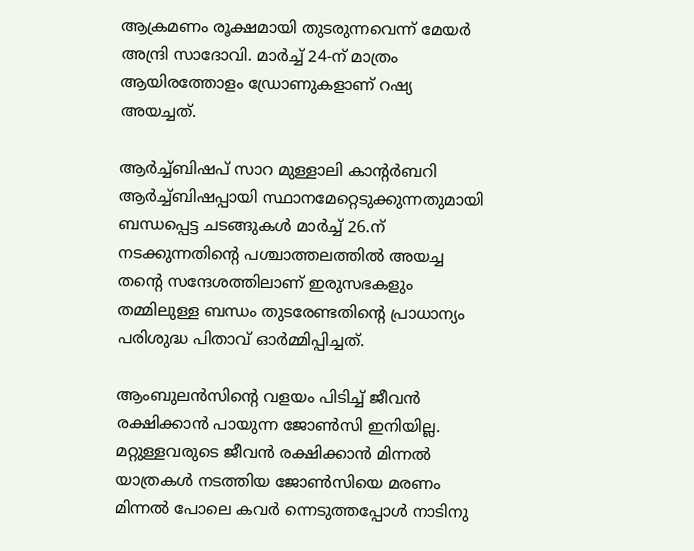ആക്രമണം രൂക്ഷമായി തുടരുന്നവെന്ന് മേയർ അന്ദ്രി സാദോവി. മാർച്ച് 24-ന് മാത്രം ആയിരത്തോളം ഡ്രോണുകളാണ് റഷ്യ അയച്ചത്.

ആർച്ച്ബിഷപ് സാറ മുള്ളാലി കാന്റർബറി ആർച്ച്ബിഷപ്പായി സ്ഥാനമേറ്റെടുക്കുന്നതുമായി ബന്ധപ്പെട്ട ചടങ്ങുകൾ മാർച്ച് 26.ന് നടക്കുന്നതിന്റെ പശ്ചാത്തലത്തിൽ അയച്ച തന്റെ സന്ദേശത്തിലാണ് ഇരുസഭകളും തമ്മിലുള്ള ബന്ധം തുടരേണ്ടതിന്റെ പ്രാധാന്യം പരിശുദ്ധ പിതാവ് ഓർമ്മിപ്പിച്ചത്.

ആംബുലൻസിന്റെ വളയം പിടിച്ച് ജീവൻ രക്ഷിക്കാൻ പായുന്ന ജോൺസി ഇനിയില്ല. മറ്റുള്ളവരുടെ ജീവൻ രക്ഷിക്കാൻ മിന്നൽ യാത്രകൾ നടത്തിയ ജോൺസിയെ മരണം മിന്നൽ പോലെ കവർ ന്നെടുത്തപ്പോൾ നാടിനു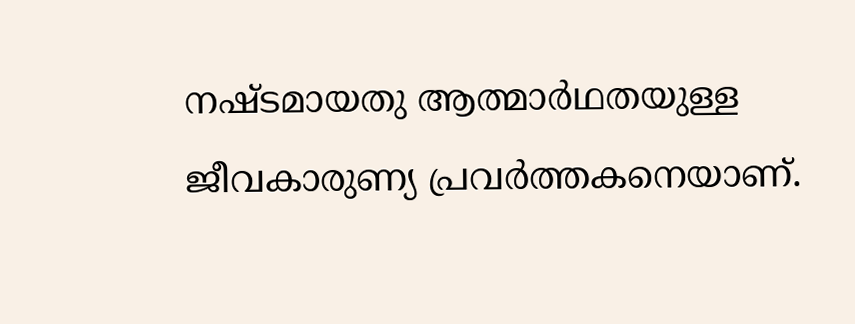നഷ്ടമായതു ആത്മാർഥതയുള്ള ജീവകാരുണ്യ പ്രവർത്തകനെയാണ്.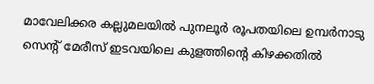മാവേലിക്കര കല്ലുമലയിൽ പുനലൂർ രൂപതയിലെ ഉമ്പർനാടു സെന്റ് മേരീസ് ഇടവയിലെ കുളത്തിന്റെ കിഴക്കതിൽ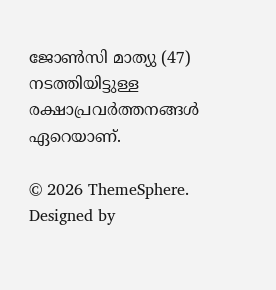ജോൺസി മാത്യു (47) നടത്തിയിട്ടുള്ള രക്ഷാപ്രവർത്തനങ്ങൾ ഏറെയാണ്.

© 2026 ThemeSphere. Designed by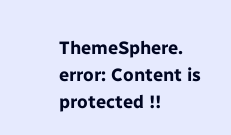ThemeSphere.
error: Content is protected !!